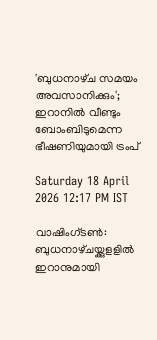'ബുധനാഴ്‌ച സമയം അവസാനിക്കും'; ഇറാനിൽ വീണ്ടും ബോംബിടുമെന്ന ഭീഷണിയുമായി ട്രംപ്

Saturday 18 April 2026 12:17 PM IST

വാഷിംഗ്‌ടൺ: ബുധനാഴ്‌ചയ്ക്കുളളിൽ ഇറാനുമായി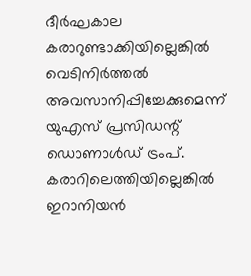ദീർഘകാല കരാറുണ്ടാക്കിയില്ലെങ്കിൽ വെടിനിർത്തൽ അവസാനിപ്പിച്ചേക്കുമെന്ന് യുഎസ് പ്രസിഡന്റ് ഡൊണാൾഡ് ട്രംപ്. കരാറിലെത്തിയില്ലെങ്കിൽ ഇറാനിയൻ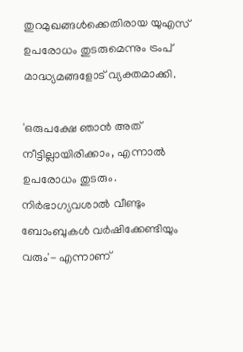തുറമുഖങ്ങൾക്കെതിരായ യുഎസ് ഉപരോധം തുടരുമെന്നും ട്രംപ് മാദ്ധ്യമങ്ങളോട് വ്യക്തമാക്കി.

'ഒരുപക്ഷേ ഞാൻ അത് നീട്ടില്ലായിരിക്കാം, എന്നാൽ ഉപരോധം തുടരും. നിർഭാഗ്യവശാൽ വീണ്ടും ബോംബുകൾ വർഷിക്കേണ്ടിയും വരും'- എന്നാണ്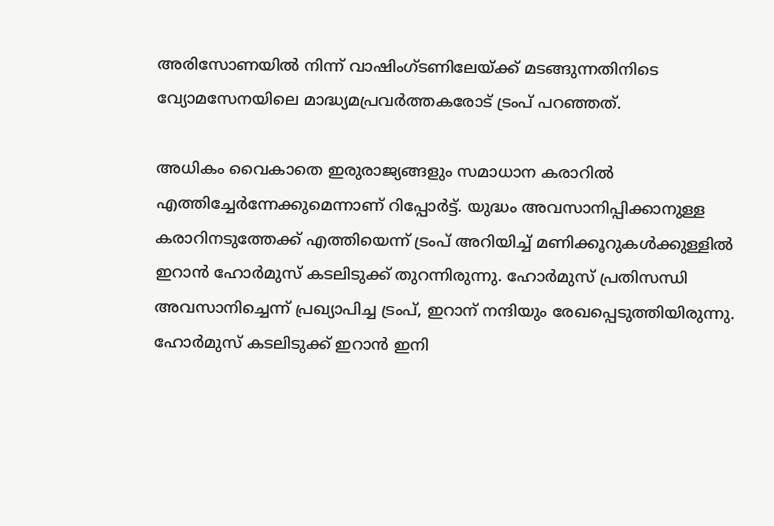അരിസോണയിൽ നിന്ന് വാഷിംഗ്‌ടണിലേയ്ക്ക് മടങ്ങുന്നതിനിടെ വ്യോമസേനയിലെ മാദ്ധ്യമപ്രവർത്തകരോട് ട്രംപ് പറഞ്ഞത്.

അധികം വൈകാതെ ഇരുരാജ്യങ്ങളും സമാധാന കരാറിൽ എത്തിച്ചേർന്നേക്കുമെന്നാണ് റിപ്പോർട്ട്. യുദ്ധം അവസാനിപ്പിക്കാനുള്ള കരാറിനടുത്തേക്ക് എത്തിയെന്ന് ട്രംപ് അറിയിച്ച് മണിക്കൂറുകൾക്കുള്ളിൽ ഇറാൻ ഹോർമുസ് കടലിടുക്ക് തുറന്നിരുന്നു. ഹോർമുസ് പ്രതിസന്ധി അവസാനിച്ചെന്ന് പ്രഖ്യാപിച്ച ട്രംപ്, ഇറാന് നന്ദിയും രേഖപ്പെടുത്തിയിരുന്നു. ഹോർമുസ് കടലിടുക്ക് ഇറാൻ ഇനി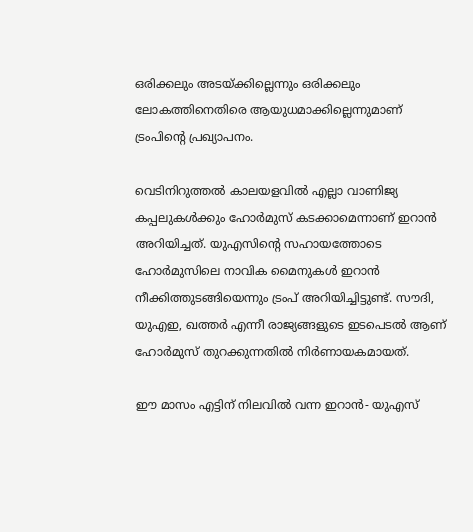ഒരിക്കലും അടയ്ക്കില്ലെന്നും ഒരിക്കലും ലോകത്തിനെതിരെ ആയുധമാക്കില്ലെന്നുമാണ് ട്രംപിന്റെ പ്രഖ്യാപനം.

വെടിനിറുത്തൽ കാലയളവിൽ എല്ലാ വാണിജ്യ കപ്പലുകൾക്കും ഹോർമുസ് കടക്കാമെന്നാണ് ഇറാൻ അറിയിച്ചത്. യുഎസിന്റെ സഹായത്തോടെ ഹോർമുസിലെ നാവിക മൈനുകൾ ഇറാൻ നീക്കിത്തുടങ്ങിയെന്നും ട്രംപ് അറിയിച്ചിട്ടുണ്ട്. സൗദി, യുഎഇ, ഖത്തർ എന്നീ രാജ്യങ്ങളുടെ ഇടപെടൽ ആണ് ഹോർമുസ് തുറക്കുന്നതിൽ നിർണായകമായത്.

ഈ മാസം എട്ടിന് നിലവിൽ വന്ന ഇറാൻ- യുഎസ്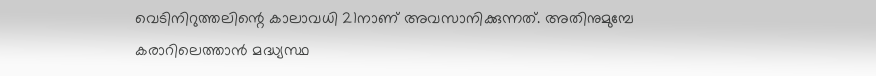വെടിനിറുത്തലിന്റെ കാലാവധി 21നാണ് അവസാനിക്കുന്നത്. അതിനുമുമ്പേ കരാറിലെത്താൻ മദ്ധ്യസ്ഥ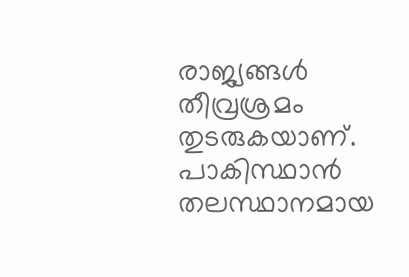രാജ്യങ്ങൾ തീവ്രശ്രമം തുടരുകയാണ്. പാകിസ്ഥാൻ തലസ്ഥാനമായ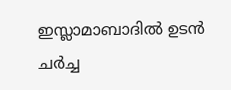ഇസ്ലാമാബാദിൽ ഉടൻ ചർച്ച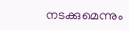നടക്കുമെന്നും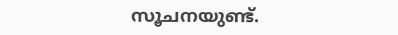സൂചനയുണ്ട്.